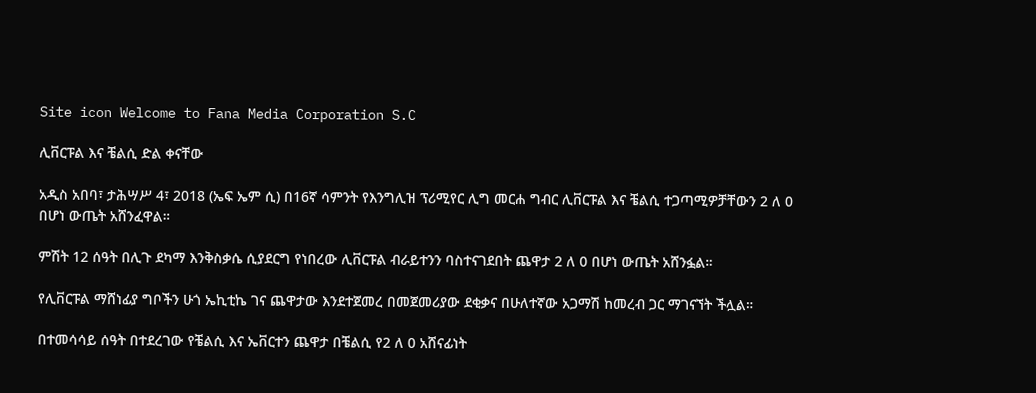Site icon Welcome to Fana Media Corporation S.C

ሊቨርፑል እና ቼልሲ ድል ቀናቸው

አዲስ አበባ፣ ታሕሣሥ 4፣ 2018 (ኤፍ ኤም ሲ) በ16ኛ ሳምንት የእንግሊዝ ፕሪሚየር ሊግ መርሐ ግብር ሊቨርፑል እና ቼልሲ ተጋጣሚዎቻቸውን 2 ለ 0 በሆነ ውጤት አሸንፈዋል።

ምሽት 12 ሰዓት በሊጉ ደካማ እንቅስቃሴ ሲያደርግ የነበረው ሊቨርፑል ብራይተንን ባስተናገደበት ጨዋታ 2 ለ 0 በሆነ ውጤት አሸንፏል።

የሊቨርፑል ማሸነፊያ ግቦችን ሁጎ ኤኪቲኬ ገና ጨዋታው እንደተጀመረ በመጀመሪያው ደቂቃና በሁለተኛው አጋማሽ ከመረብ ጋር ማገናኘት ችሏል።

በተመሳሳይ ሰዓት በተደረገው የቼልሲ እና ኤቨርተን ጨዋታ በቼልሲ የ2 ለ 0 አሸናፊነት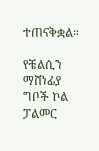ተጠናቅቋል።

የቼልሲን ማሸነፊያ ግቦች ኮል ፓልመር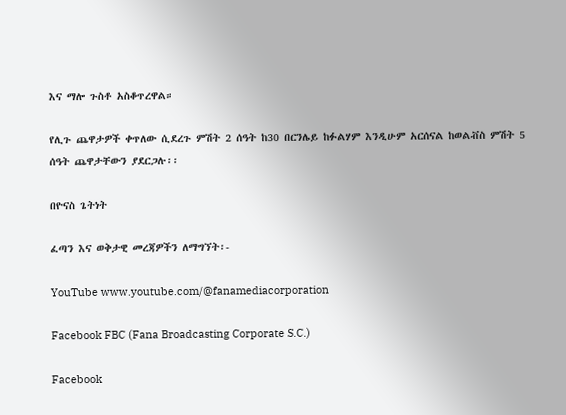እና ማሎ ጉስቶ አስቆጥረዋል።

የሊጉ ጨዋታዎች ቀጥለው ሲደረጉ ምሽት 2 ሰዓት ከ30 በርንሌይ ከፉልሃም እንዲሁም አርሰናል ከወልቭስ ምሽት 5 ሰዓት ጨዋታቸውን ያደርጋሉ፡፡

በዮናስ ጌትነት

ፈጣን እና ወቅታዊ መረጃዎችን ለማግኘት፡-

YouTube www.youtube.com/@fanamediacorporation

Facebook FBC (Fana Broadcasting Corporate S.C.)

Facebook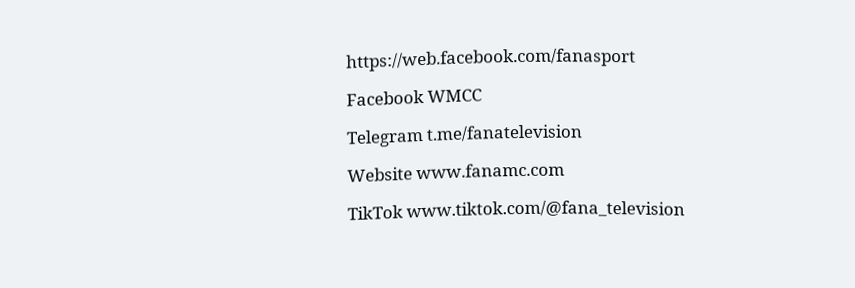https://web.facebook.com/fanasport

Facebook WMCC

Telegram t.me/fanatelevision

Website www.fanamc.com

TikTok www.tiktok.com/@fana_television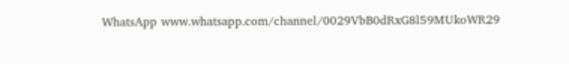WhatsApp www.whatsapp.com/channel/0029VbB0dRxG8l59MUkoWR29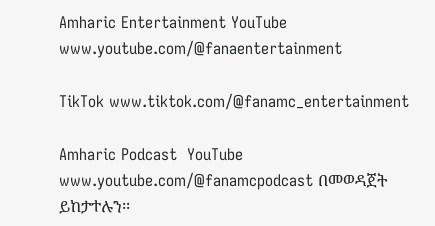Amharic Entertainment YouTube www.youtube.com/@fanaentertainment

TikTok www.tiktok.com/@fanamc_entertainment

Amharic Podcast  YouTube www.youtube.com/@fanamcpodcast በመወዳጀት ይከታተሉን፡፡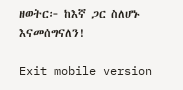ዘወትር፦ ከእኛ ጋር ስለሆኑ እናመሰግናለን!

Exit mobile version